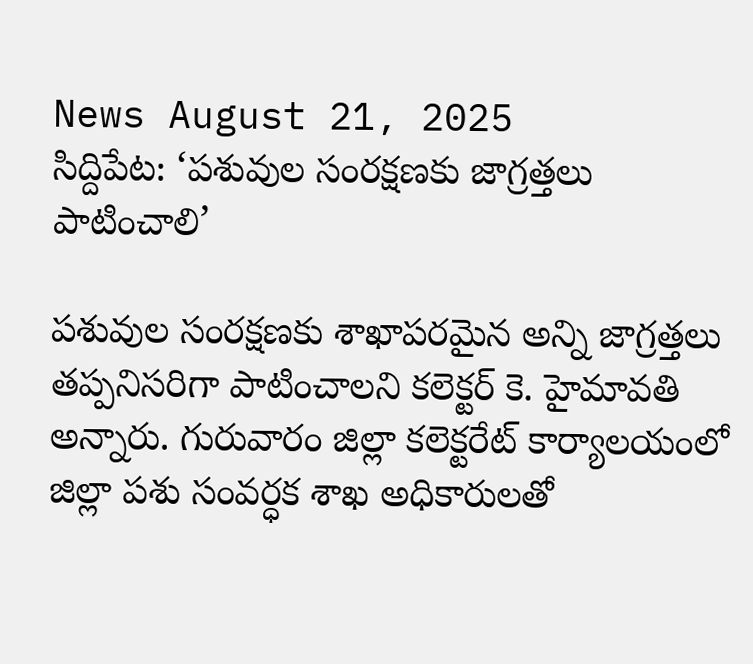News August 21, 2025
సిద్దిపేట: ‘పశువుల సంరక్షణకు జాగ్రత్తలు పాటించాలి’

పశువుల సంరక్షణకు శాఖాపరమైన అన్ని జాగ్రత్తలు తప్పనిసరిగా పాటించాలని కలెక్టర్ కె. హైమావతి అన్నారు. గురువారం జిల్లా కలెక్టరేట్ కార్యాలయంలో జిల్లా పశు సంవర్ధక శాఖ అధికారులతో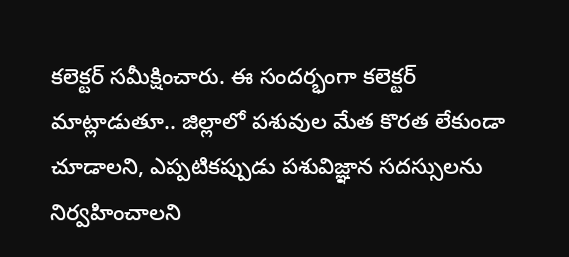కలెక్టర్ సమీక్షించారు. ఈ సందర్భంగా కలెక్టర్ మాట్లాడుతూ.. జిల్లాలో పశువుల మేత కొరత లేకుండా చూడాలని, ఎప్పటికప్పుడు పశువిజ్ఞాన సదస్సులను నిర్వహించాలని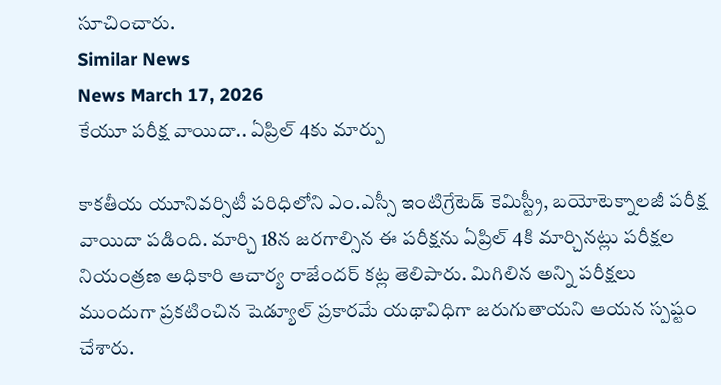సూచించారు.
Similar News
News March 17, 2026
కేయూ పరీక్ష వాయిదా.. ఏప్రిల్ 4కు మార్పు

కాకతీయ యూనివర్సిటీ పరిధిలోని ఎం.ఎస్సీ ఇంటిగ్రేటెడ్ కెమిస్ట్రీ, బయోటెక్నాలజీ పరీక్ష వాయిదా పడింది. మార్చి 18న జరగాల్సిన ఈ పరీక్షను ఏప్రిల్ 4కి మార్చినట్లు పరీక్షల నియంత్రణ అధికారి ఆచార్య రాజేందర్ కట్ల తెలిపారు. మిగిలిన అన్ని పరీక్షలు ముందుగా ప్రకటించిన షెడ్యూల్ ప్రకారమే యథావిధిగా జరుగుతాయని ఆయన స్పష్టం చేశారు.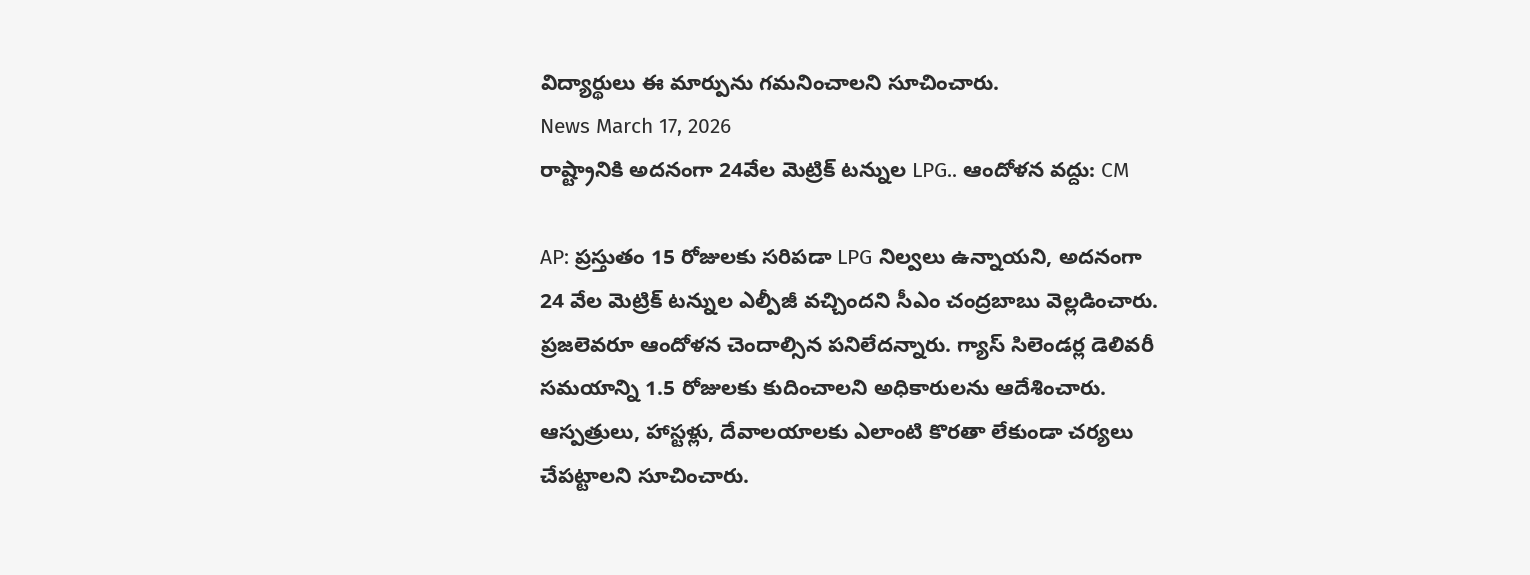విద్యార్థులు ఈ మార్పును గమనించాలని సూచించారు.
News March 17, 2026
రాష్ట్రానికి అదనంగా 24వేల మెట్రిక్ టన్నుల LPG.. ఆందోళన వద్దు: CM

AP: ప్రస్తుతం 15 రోజులకు సరిపడా LPG నిల్వలు ఉన్నాయని, అదనంగా 24 వేల మెట్రిక్ టన్నుల ఎల్పీజీ వచ్చిందని సీఎం చంద్రబాబు వెల్లడించారు. ప్రజలెవరూ ఆందోళన చెందాల్సిన పనిలేదన్నారు. గ్యాస్ సిలెండర్ల డెలివరీ సమయాన్ని 1.5 రోజులకు కుదించాలని అధికారులను ఆదేశించారు. ఆస్పత్రులు, హాస్టళ్లు, దేవాలయాలకు ఎలాంటి కొరతా లేకుండా చర్యలు చేపట్టాలని సూచించారు.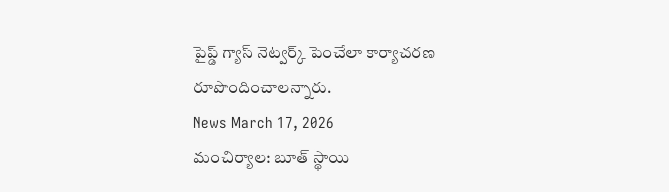పైప్డ్ గ్యాస్ నెట్వర్క్ పెంచేలా కార్యాచరణ రూపొందించాలన్నారు.
News March 17, 2026
మంచిర్యాల: బూత్ స్థాయి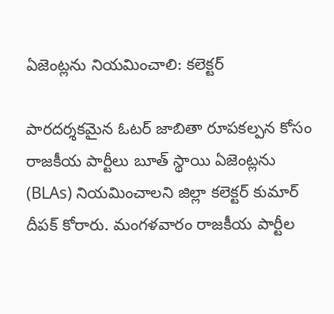ఏజెంట్లను నియమించాలి: కలెక్టర్

పారదర్శకమైన ఓటర్ జాబితా రూపకల్పన కోసం రాజకీయ పార్టీలు బూత్ స్థాయి ఏజెంట్లను (BLAs) నియమించాలని జిల్లా కలెక్టర్ కుమార్ దీపక్ కోరారు. మంగళవారం రాజకీయ పార్టీల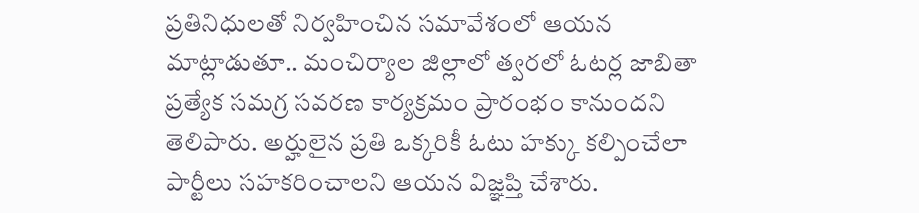ప్రతినిధులతో నిర్వహించిన సమావేశంలో ఆయన మాట్లాడుతూ.. మంచిర్యాల జిల్లాలో త్వరలో ఓటర్ల జాబితా ప్రత్యేక సమగ్ర సవరణ కార్యక్రమం ప్రారంభం కానుందని తెలిపారు. అర్హులైన ప్రతి ఒక్కరికీ ఓటు హక్కు కల్పించేలా పార్టీలు సహకరించాలని ఆయన విజ్ఞప్తి చేశారు.